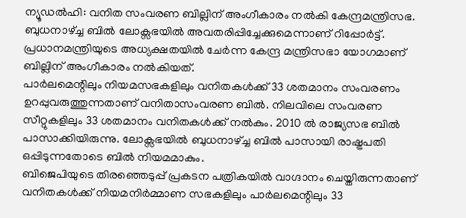ന്യൂഡൽഹി: വനിത സംവരണ ബില്ലിന് അംഗീകാരം നൽകി കേന്ദ്രമന്ത്രിസഭ. ബുധനാഴ്ച്ച ബിൽ ലോക്സഭയിൽ അവതരിപ്പിച്ചേക്കുമെന്നാണ് റിപ്പോർട്ട്. പ്രധാനമന്ത്രിയുടെ അധ്യക്ഷതയിൽ ചേർന്ന കേന്ദ്ര മന്ത്രിസഭാ യോഗമാണ് ബില്ലിന് അംഗീകാരം നൽകിയത്.
പാർലമെന്റിലും നിയമസഭകളിലും വനിതകൾക്ക് 33 ശതമാനം സംവരണം ഉറപ്പുവരുത്തുന്നതാണ് വനിതാസംവരണ ബിൽ. നിലവിലെ സംവരണ സീറ്റുകളിലും 33 ശതമാനം വനിതകൾക്ക് നൽകും. 2010 ൽ രാജ്യസഭ ബിൽ പാസാക്കിയിരുന്നു. ലോക്സഭയിൽ ബുധനാഴ്ച്ച ബിൽ പാസായി രാഷ്ട്രപതി ഒപ്പിടുന്നതോടെ ബിൽ നിയമമാകും.
ബിജെപിയുടെ തിരഞ്ഞെടുപ്പ് പ്രകടന പത്രികയിൽ വാഗ്ദാനം ചെയ്തിരുന്നതാണ് വനിതകൾക്ക് നിയമനിർമ്മാണ സഭകളിലും പാർലമെന്റിലും 33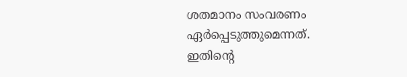ശതമാനം സംവരണം ഏർപ്പെടുത്തുമെന്നത്. ഇതിന്റെ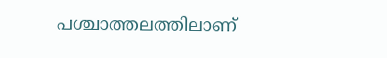പശ്ചാത്തലത്തിലാണ്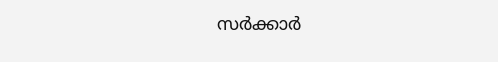സർക്കാർ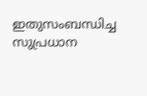ഇതുസംബന്ധിച്ച സുപ്രധാന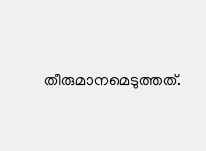തീരുമാനമെടുത്തത്.